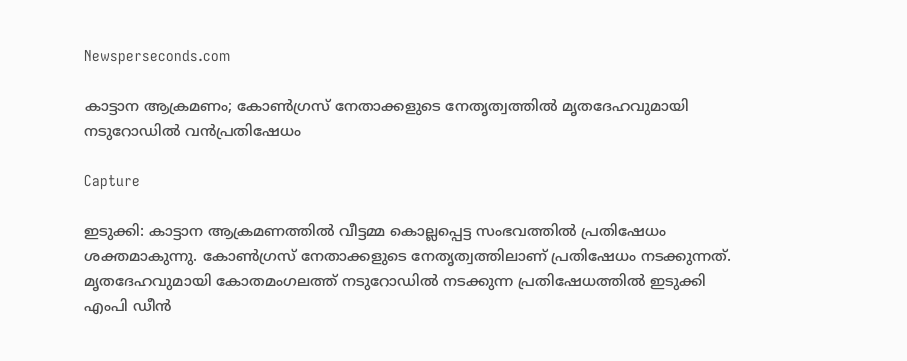Newsperseconds.com

കാട്ടാന ആക്രമണം; കോണ്‍ഗ്രസ് നേതാക്കളുടെ നേതൃത്വത്തില്‍ മൃതദേഹവുമായി നടുറോഡില്‍ വന്‍പ്രതിഷേധം

Capture

ഇടുക്കി: കാട്ടാന ആക്രമണത്തില്‍ വീട്ടമ്മ കൊല്ലപ്പെട്ട സംഭവത്തില്‍ പ്രതിഷേധം ശക്തമാകുന്നു. കോണ്‍ഗ്രസ് നേതാക്കളുടെ നേതൃത്വത്തിലാണ് പ്രതിഷേധം നടക്കുന്നത്. മൃതദേഹവുമായി കോതമംഗലത്ത് നടുറോഡില്‍ നടക്കുന്ന പ്രതിഷേധത്തില്‍ ഇടുക്കി എംപി ഡീന്‍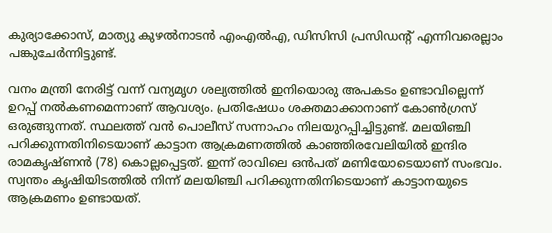കുര്യാക്കോസ്, മാത്യു കുഴല്‍നാടന്‍ എംഎല്‍എ, ഡിസിസി പ്രസിഡന്റ് എന്നിവരെല്ലാം പങ്കുചേര്‍ന്നിട്ടുണ്ട്.

വനം മന്ത്രി നേരിട്ട് വന്ന് വന്യമൃഗ ശല്യത്തില്‍ ഇനിയൊരു അപകടം ഉണ്ടാവില്ലെന്ന് ഉറപ്പ് നല്‍കണമെന്നാണ് ആവശ്യം. പ്രതിഷേധം ശക്തമാക്കാനാണ് കോണ്‍ഗ്രസ് ഒരുങ്ങുന്നത്. സ്ഥലത്ത് വന്‍ പൊലീസ് സന്നാഹം നിലയുറപ്പിച്ചിട്ടുണ്ട്. മലയിഞ്ചി പറിക്കുന്നതിനിടെയാണ് കാട്ടാന ആക്രമണത്തില്‍ കാഞ്ഞിരവേലിയില്‍ ഇന്ദിര രാമകൃഷ്ണന്‍ (78) കൊല്ലപ്പെട്ടത്. ഇന്ന് രാവിലെ ഒന്‍പത് മണിയോടെയാണ് സംഭവം. സ്വന്തം കൃഷിയിടത്തില്‍ നിന്ന് മലയിഞ്ചി പറിക്കുന്നതിനിടെയാണ് കാട്ടാനയുടെ ആക്രമണം ഉണ്ടായത്.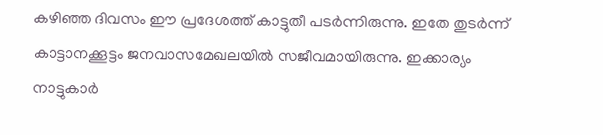കഴിഞ്ഞ ദിവസം ഈ പ്രദേശത്ത് കാട്ടുതീ പടര്‍ന്നിരുന്നു. ഇതേ തുടര്‍ന്ന് കാട്ടാനക്കൂട്ടം ജനവാസമേഖലയില്‍ സജീവമായിരുന്നു. ഇക്കാര്യം നാട്ടുകാര്‍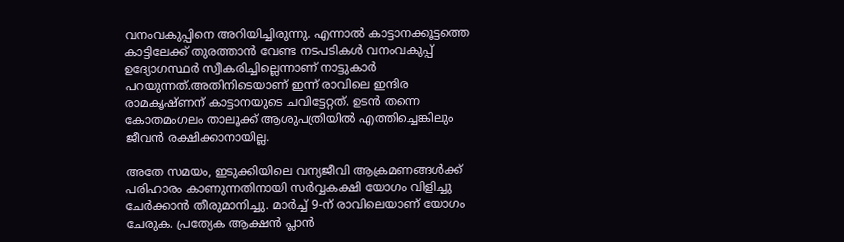വനംവകുപ്പിനെ അറിയിച്ചിരുന്നു. എന്നാല്‍ കാട്ടാനക്കൂട്ടത്തെ കാട്ടിലേക്ക് തുരത്താന്‍ വേണ്ട നടപടികള്‍ വനംവകുപ്പ് ഉദ്യോഗസ്ഥര്‍ സ്വീകരിച്ചില്ലെന്നാണ് നാട്ടുകാര്‍ പറയുന്നത്.അതിനിടെയാണ് ഇന്ന് രാവിലെ ഇന്ദിര രാമകൃഷ്ണന് കാട്ടാനയുടെ ചവിട്ടേറ്റത്. ഉടന്‍ തന്നെ കോതമംഗലം താലൂക്ക് ആശുപത്രിയില്‍ എത്തിച്ചെങ്കിലും ജീവന്‍ രക്ഷിക്കാനായില്ല.

അതേ സമയം, ഇടുക്കിയിലെ വന്യജീവി ആക്രമണങ്ങള്‍ക്ക് പരിഹാരം കാണുന്നതിനായി സര്‍വ്വകക്ഷി യോഗം വിളിച്ചു ചേര്‍ക്കാന്‍ തീരുമാനിച്ചു. മാര്‍ച്ച് 9-ന് രാവിലെയാണ് യോഗം ചേരുക. പ്രത്യേക ആക്ഷന്‍ പ്ലാന്‍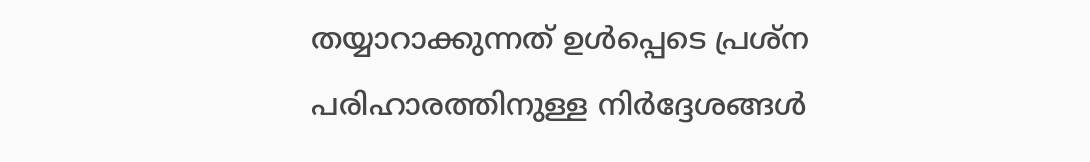തയ്യാറാക്കുന്നത് ഉള്‍പ്പെടെ പ്രശ്‌ന പരിഹാരത്തിനുള്ള നിര്‍ദ്ദേശങ്ങള്‍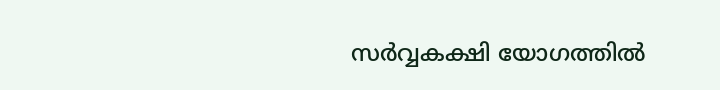സര്‍വ്വകക്ഷി യോഗത്തില്‍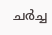ചര്‍ച്ച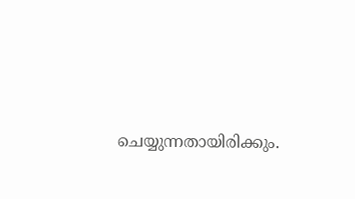ചെയ്യുന്നതായിരിക്കും.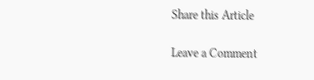Share this Article

Leave a Comment